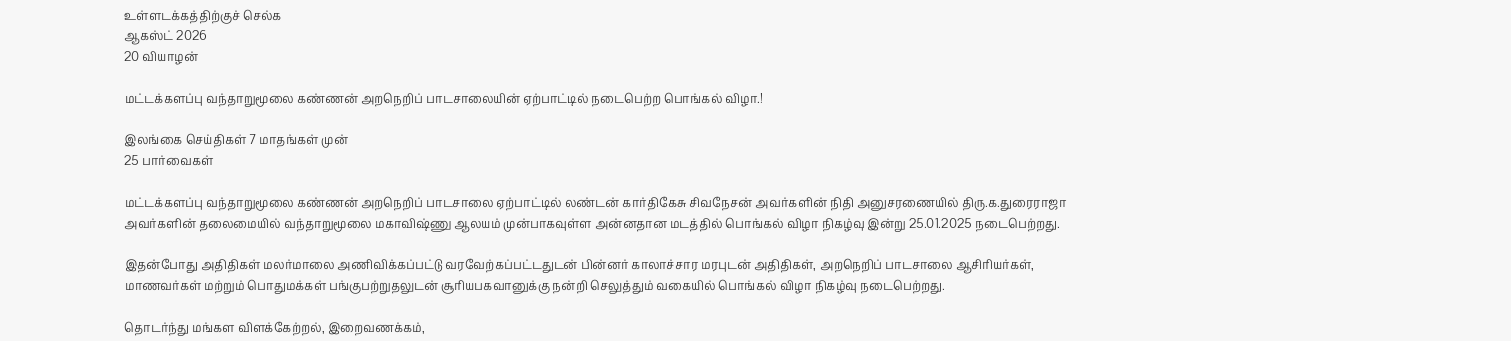உள்ளடக்கத்திற்குச் செல்க
ஆகஸ்ட் 2026
20 வியாழன்

மட்டக்களப்பு வந்தாறுமூலை கண்ணன் அறநெறிப் பாடசாலையின் ஏற்பாட்டில் நடைபெற்ற பொங்கல் விழா.!

இலங்கை செய்திகள் 7 மாதங்கள் முன்
25 பார்வைகள்

மட்டக்களப்பு வந்தாறுமூலை கண்ணன் அறநெறிப் பாடசாலை ஏற்பாட்டில் லண்டன் கார்திகேசு சிவநேசன் அவர்களின் நிதி அனுசரணையில் திரு.க.துரைராஜா அவர்களின் தலைமையில் வந்தாறுமூலை மகாவிஷ்ணு ஆலயம் முன்பாகவுள்ள அன்னதான மடத்தில் பொங்கல் விழா நிகழ்வு இன்று 25.01.2025 நடைபெற்றது.

இதன்போது அதிதிகள் மலர்மாலை அணிவிக்கப்பட்டு வரவேற்கப்பட்டதுடன் பின்னர் காலாச்சார மரபுடன் அதிதிகள், அறநெறிப் பாடசாலை ஆசிரியர்கள், மாணவர்கள் மற்றும் பொதுமக்கள் பங்குபற்றுதலுடன் சூரியபகவானுக்கு நன்றி செலுத்தும் வகையில் பொங்கல் விழா நிகழ்வு நடைபெற்றது.

தொடர்ந்து மங்கள விளக்கேற்றல், இறைவணக்கம்,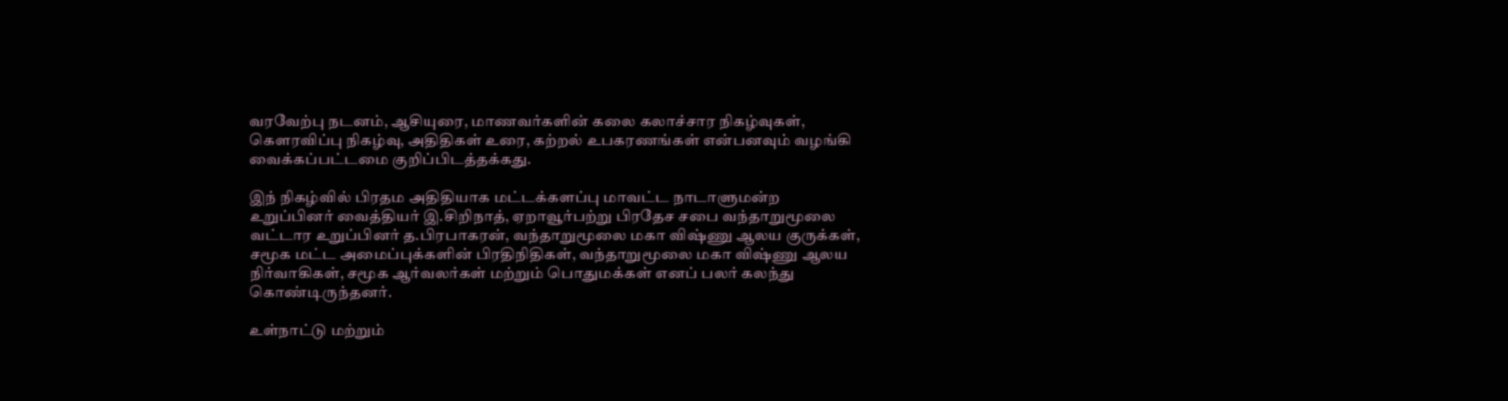வரவேற்பு நடனம், ஆசியுரை, மாணவர்களின் கலை கலாச்சார நிகழ்வுகள், கெளரவிப்பு நிகழ்வு, அதிதிகள் உரை, கற்றல் உபகரணங்கள் என்பனவும் வழங்கி வைக்கப்பட்டமை குறிப்பிடத்தக்கது.

இந் நிகழ்வில் பிரதம அதிதியாக மட்டக்களப்பு மாவட்ட நாடாளுமன்ற உறுப்பினர் வைத்தியர் இ.சிறிநாத், ஏறாவூர்பற்று பிரதேச சபை வந்தாறுமூலை வட்டார உறுப்பினர் த.பிரபாகரன், வந்தாறுமூலை மகா விஷ்ணு ஆலய குருக்கள், சமூக மட்ட அமைப்புக்களின் பிரதிநிதிகள், வந்தாறுமூலை மகா விஷ்ணு ஆலய நிர்வாகிகள், சமூக ஆர்வலர்கள் மற்றும் பொதுமக்கள் எனப் பலர் கலந்து கொண்டிருந்தனர்.

உள்நாட்டு மற்றும்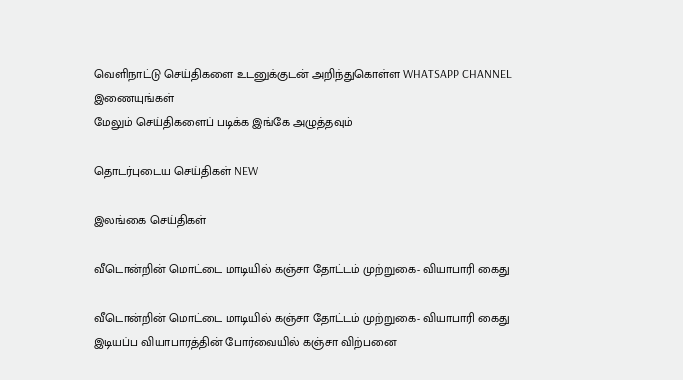வெளிநாட்டு செய்திகளை உடனுக்குடன் அறிந்துகொள்ள WHATSAPP CHANNEL இணையுங்கள்
மேலும் செய்திகளைப் படிக்க இங்கே அழுத்தவும்

தொடர்புடைய செய்திகள் NEW

இலங்கை செய்திகள்

வீடொன்றின் மொட்டை மாடியில் கஞ்சா தோட்டம் முற்றுகை- வியாபாரி கைது

வீடொன்றின் மொட்டை மாடியில் கஞ்சா தோட்டம் முற்றுகை- வியாபாரி கைது இடியப்ப வியாபாரத்தின் போர்வையில் கஞ்சா விற்பனை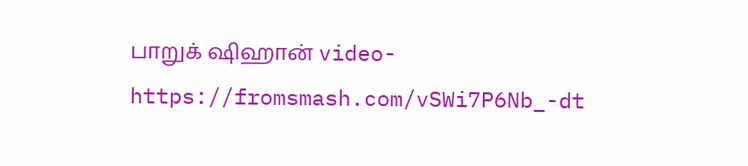பாறுக் ஷிஹான் video-https://fromsmash.com/vSWi7P6Nb_-dt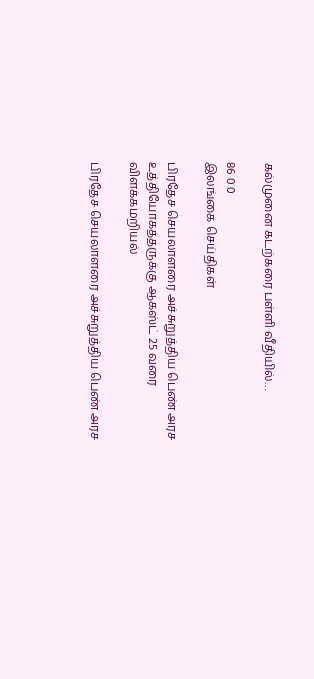கல்முனை கடற்கரை பள்ளி வீதியில்…

86 0 0
இலங்கை செய்திகள்

பிரதேச செயலாளரை அச்சுறுத்திய பெண் அரச உத்தியோகத்தருக்கு ஆகஸ்ட் 25 வரை விளக்கமறியல்

பிரதேச செயலாளரை அச்சுறுத்திய பெண் அரச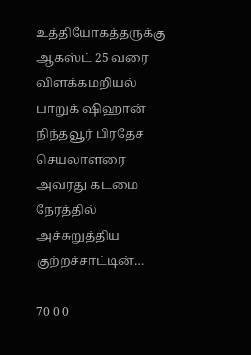உத்தியோகத்தருக்கு ஆகஸ்ட் 25 வரை விளக்கமறியல் பாறுக் ஷிஹான் நிந்தவூர் பிரதேச செயலாளரை அவரது கடமை நேரத்தில் அச்சுறுத்திய குற்றச்சாட்டின்…

70 0 0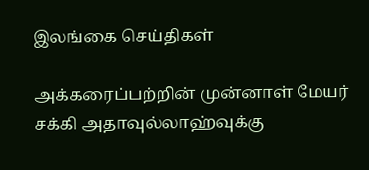இலங்கை செய்திகள்

அக்கரைப்பற்றின் முன்னாள் மேயர் சக்கி அதாவுல்லாஹ்வுக்கு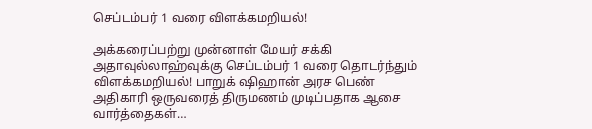செப்டம்பர் 1 வரை விளக்கமறியல்!

அக்கரைப்பற்று முன்னாள் மேயர் சக்கி அதாவுல்லாஹ்வுக்கு செப்டம்பர் 1 வரை தொடர்ந்தும் விளக்கமறியல்! பாறுக் ஷிஹான் அரச பெண் அதிகாரி ஒருவரைத் திருமணம் முடிப்பதாக ஆசை வார்த்தைகள்…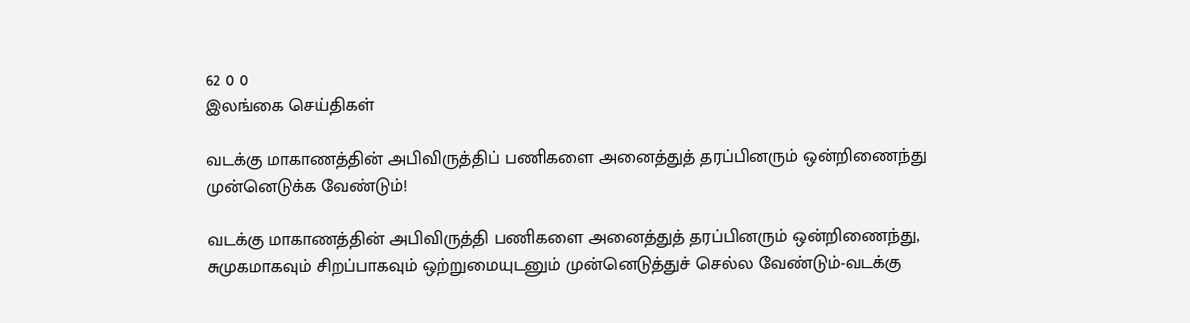62 0 0
இலங்கை செய்திகள்

வடக்கு மாகாணத்தின் அபிவிருத்திப் பணிகளை அனைத்துத் தரப்பினரும் ஒன்றிணைந்து முன்னெடுக்க வேண்டும்!

வடக்கு மாகாணத்தின் அபிவிருத்தி பணிகளை அனைத்துத் தரப்பினரும் ஒன்றிணைந்து, சுமுகமாகவும் சிறப்பாகவும் ஒற்றுமையுடனும் முன்னெடுத்துச் செல்ல வேண்டும்-வடக்கு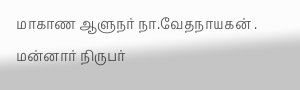மாகாண ஆளுநர் நா.வேதநாயகன் . மன்னார் நிருபர்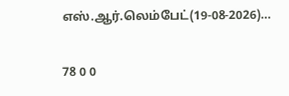எஸ்.ஆர்.லெம்பேட்(19-08-2026)…

78 0 0